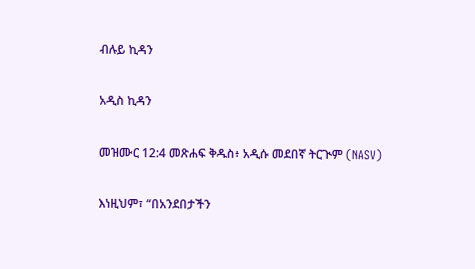ብሉይ ኪዳን

አዲስ ኪዳን

መዝሙር 12:4 መጽሐፍ ቅዱስ፥ አዲሱ መደበኛ ትርጒም (NASV)

እነዚህም፣ “በአንደበታችን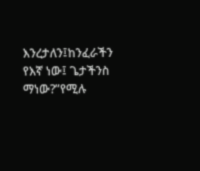እንረታለን፤ከንፈራችን የእኛ ነው፤ ጌታችንስ ማነው?”የሚሉ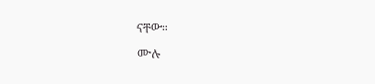ናቸው።

ሙሉ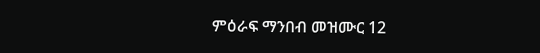ምዕራፍ ማንበብ መዝሙር 12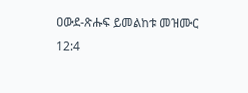ዐውደ-ጽሑፍ ይመልከቱ መዝሙር 12:4